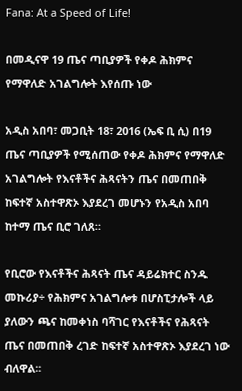Fana: At a Speed of Life!

በመዲናዋ 19 ጤና ጣቢያዎች የቀዶ ሕክምና የማዋለድ አገልግሎት እየሰጡ ነው

አዲስ አበባ፣ መጋቢት 18፣ 2016 (ኤፍ ቢ ሲ) በ19 ጤና ጣቢያዎች የሚሰጠው የቀዶ ሕክምና የማዋለድ አገልግሎት የእናቶችና ሕጻናትን ጤና በመጠበቅ ከፍተኛ አስተዋጽኦ እያደረገ መሆኑን የአዲስ አበባ ከተማ ጤና ቢሮ ገለጸ።

የቢሮው የእናቶችና ሕጻናት ጤና ዳይሬክተር ስንዱ መኩሪያ÷ የሕክምና አገልግሎቱ በሆስፒታሎች ላይ ያለውን ጫና ከመቀነስ ባሻገር የእናቶችና የሕጻናት ጤና በመጠበቅ ረገድ ከፍተኛ አስተዋጽኦ እያደረገ ነው ብለዋል፡፡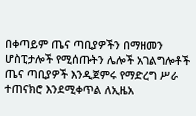በቀጣይም ጤና ጣቢያዎችን በማዘመን ሆስፒታሎች የሚሰጡትን ሌሎች አገልግሎቶች ጤና ጣቢያዎች እንዲጀምሩ የማድረግ ሥራ ተጠናክሮ እንደሚቀጥል ለኢዜአ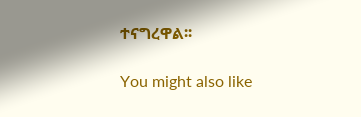ተናግረዋል፡፡

You might also like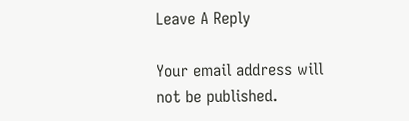Leave A Reply

Your email address will not be published.